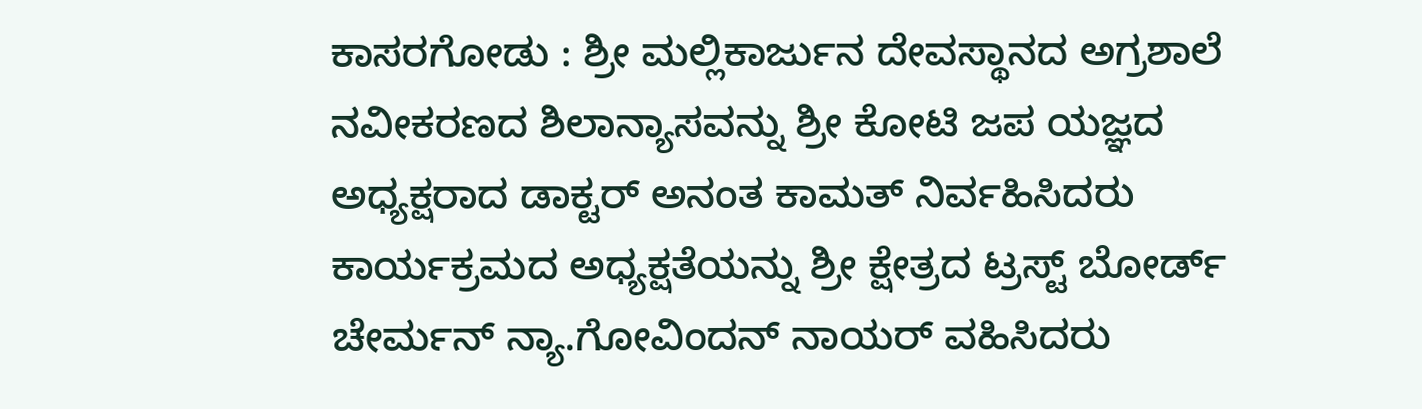ಕಾಸರಗೋಡು : ಶ್ರೀ ಮಲ್ಲಿಕಾರ್ಜುನ ದೇವಸ್ಥಾನದ ಅಗ್ರಶಾಲೆ ನವೀಕರಣದ ಶಿಲಾನ್ಯಾಸವನ್ನು ಶ್ರೀ ಕೋಟಿ ಜಪ ಯಜ್ಞದ ಅಧ್ಯಕ್ಷರಾದ ಡಾಕ್ಟರ್ ಅನಂತ ಕಾಮತ್ ನಿರ್ವಹಿಸಿದರು ಕಾರ್ಯಕ್ರಮದ ಅಧ್ಯಕ್ಷತೆಯನ್ನು ಶ್ರೀ ಕ್ಷೇತ್ರದ ಟ್ರಸ್ಟ್ ಬೋರ್ಡ್ ಚೇರ್ಮನ್ ನ್ಯಾ.ಗೋವಿಂದನ್ ನಾಯರ್ ವಹಿಸಿದರು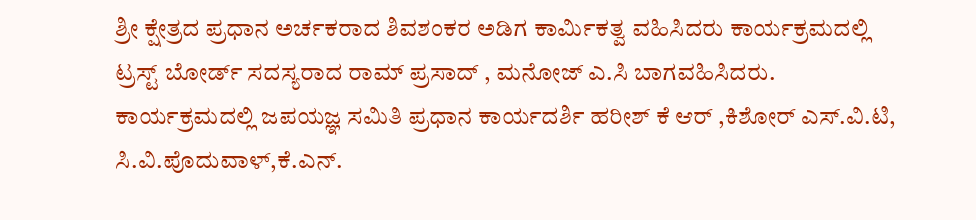ಶ್ರೀ ಕ್ಷೇತ್ರದ ಪ್ರಧಾನ ಅರ್ಚಕರಾದ ಶಿವಶಂಕರ ಅಡಿಗ ಕಾರ್ಮಿಕತ್ವ ವಹಿಸಿದರು ಕಾರ್ಯಕ್ರಮದಲ್ಲಿ ಟ್ರಸ್ಟ್ ಬೋರ್ಡ್ ಸದಸ್ಯರಾದ ರಾಮ್ ಪ್ರಸಾದ್ , ಮನೋಜ್ ಎ.ಸಿ ಬಾಗವಹಿಸಿದರು. ಕಾರ್ಯಕ್ರಮದಲ್ಲಿ ಜಪಯಜ್ಞ ಸಮಿತಿ ಪ್ರಧಾನ ಕಾರ್ಯದರ್ಶಿ ಹರೀಶ್ ಕೆ ಆರ್ ,ಕಿಶೋರ್ ಎಸ್.ವಿ.ಟಿ, ಸಿ.ವಿ.ಪೊದುವಾಳ್,ಕೆ.ಎನ್.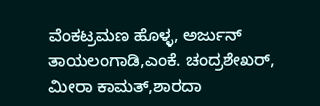ವೆಂಕಟ್ರಮಣ ಹೊಳ್ಳ, ಅರ್ಜುನ್ ತಾಯಲಂಗಾಡಿ,ಎಂಕೆ. ಚಂದ್ರಶೇಖರ್, ಮೀರಾ ಕಾಮತ್,ಶಾರದಾ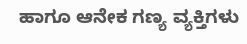ಹಾಗೂ ಆನೇಕ ಗಣ್ಯ ವ್ಯಕ್ತಿಗಳು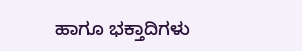ಹಾಗೂ ಭಕ್ತಾದಿಗಳು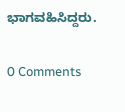ಭಾಗವಹಿಸಿದ್ದರು.


0 Comments